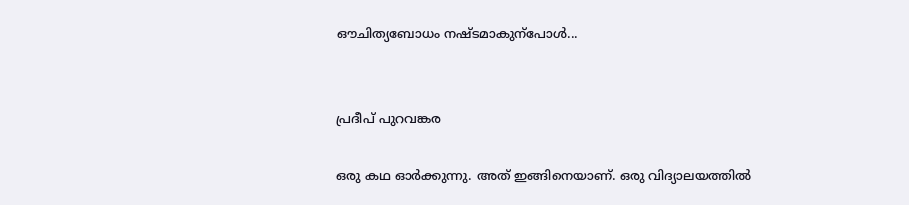ഔചിത്യബോധം നഷ്ടമാകുന്പോൾ...


പ്രദീപ് പുറവങ്കര

ഒരു കഥ ഓർ‍ക്കുന്നു. അത് ഇങ്ങിനെയാണ്. ഒരു വിദ്യാലയത്തിൽ‍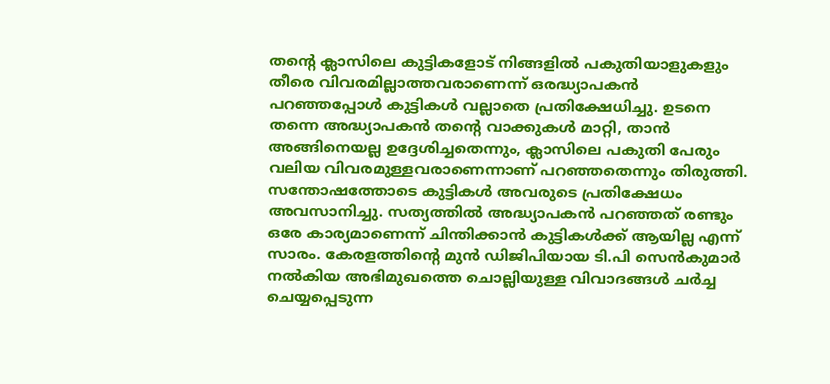തന്റെ ക്ലാസിലെ കുട്ടികളോട് നിങ്ങളിൽ‍ പകുതിയാളുകളും തീരെ വിവരമില്ലാത്തവരാണെന്ന് ഒരദ്ധ്യാപകൻ‍ പറഞ്ഞപ്പോൾ‍ കുട്ടികൾ‍ വല്ലാതെ പ്രതിക്ഷേധിച്ചു. ഉടനെ തന്നെ അദ്ധ്യാപകൻ‍ തന്റെ വാക്കുകൾ‍ മാറ്റി, താൻ‍ അങ്ങിനെയല്ല ഉദ്ദേശിച്ചതെന്നും, ക്ലാസിലെ പകുതി പേരും വലിയ വിവരമുള്ളവരാണെന്നാണ് പറ‍ഞ്ഞതെന്നും തിരുത്തി. സന്തോഷത്തോടെ കുട്ടികൾ‍ അവരുടെ പ്രതിക്ഷേധം അവസാനിച്ചു. സത്യത്തിൽ‍ അദ്ധ്യാപകൻ‍ പറഞ്ഞത് രണ്ടും ഒരേ കാര്യമാണെന്ന് ചിന്തിക്കാൻ‍ കുട്ടികൾ‍ക്ക് ആയില്ല എന്ന് സാരം. കേരളത്തിന്റെ മുൻ ഡിജിപിയായ ടി.പി സെൻ‍കുമാർ‍ നൽ‍കിയ അഭിമുഖത്തെ ചൊല്ലിയുള്ള വിവാദങ്ങൾ‍ ചർ‍ച്ച ചെയ്യപ്പെടുന്ന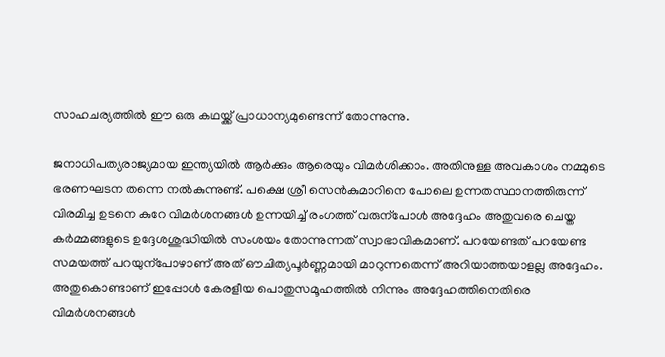സാഹചര്യത്തിൽ‍ ഈ ഒരു കഥയ്ക്ക് പ്രാധാന്യമുണ്ടെന്ന് തോന്നുന്നു.

ജനാധിപത്യരാജ്യമായ ഇന്ത്യയിൽ‍ ആർ‍ക്കും ആരെയും വിമർ‍ശിക്കാം. അതിനുള്ള അവകാശം നമ്മുടെ ഭരണഘടന തന്നെ നൽ‍കുന്നുണ്ട്. പക്ഷെ ശ്രീ സെൻകുമാറിനെ പോലെ ഉന്നതസ്ഥാനത്തിരുന്ന് വിരമിച്ച ഉടനെ കുറേ വിമർ‍ശനങ്ങൾ‍ ഉന്നയിച്ച് രംഗത്ത് വരുന്പോൾ‍ അദ്ദേഹം അതുവരെ ചെയ്ത കർ‍മ്മങ്ങളുടെ ഉദ്ദേശശുദ്ധിയിൽ‍ സംശയം തോന്നുന്നത് സ്വാഭാവികമാണ്. പറയേണ്ടത് പറയേണ്ട സമയത്ത് പറയുന്പോഴാണ് അത് ഔചിത്യപൂർ‍ണ്ണമായി മാറുന്നതെന്ന് അറിയാത്തയാളല്ല അദ്ദേഹം. അതുകൊണ്ടാണ് ഇപ്പോൾ‍ കേരളീയ പൊതുസമൂഹത്തിൽ‍ നിന്നും അദ്ദേഹത്തിനെതിരെ വിമർ‍ശനങ്ങൾ‍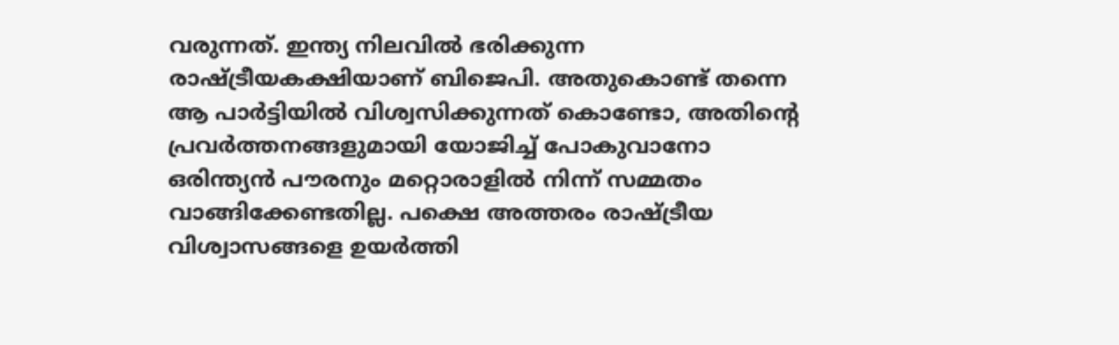വരുന്നത്. ഇന്ത്യ നിലവിൽ‍ ഭരിക്കുന്ന രാഷ്ട്രീയകക്ഷിയാണ് ബിജെപി. അതുകൊണ്ട് തന്നെ ആ പാർ‍ട്ടിയിൽ‍ വിശ്വസിക്കുന്നത് കൊണ്ടോ, അതിന്റെ പ്രവർ‍ത്തനങ്ങളുമായി യോജിച്ച് പോകുവാനോ ഒരിന്ത്യൻ‍ പൗരനും മറ്റൊരാളിൽ‍ നിന്ന് സമ്മതം വാങ്ങിക്കേണ്ടതില്ല. പക്ഷെ അത്തരം രാഷ്ട്രീയ വിശ്വാസങ്ങളെ ഉയർ‍ത്തി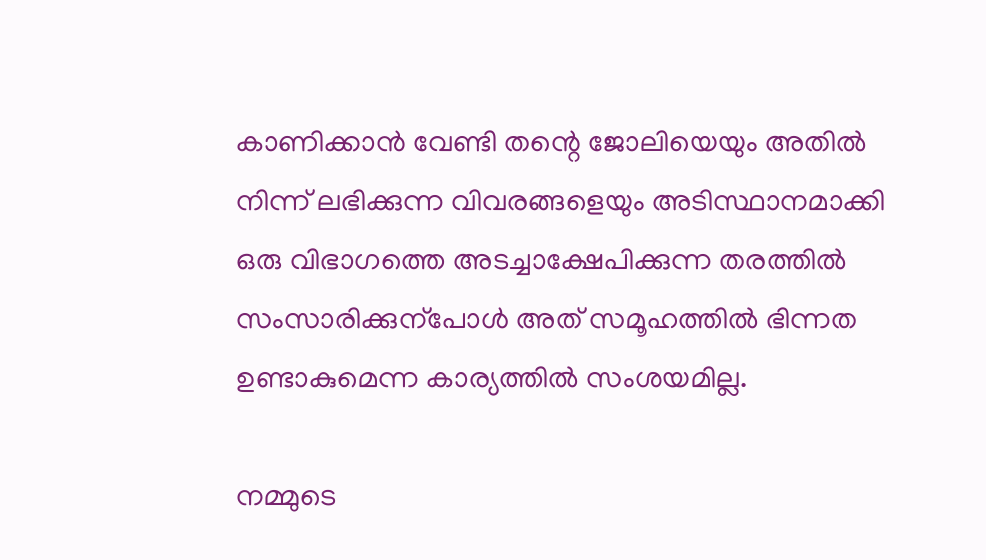കാണിക്കാൻ‍ വേണ്ടി തന്റെ ജോലിയെയും അതിൽ‍ നിന്ന് ലഭിക്കുന്ന വിവരങ്ങളെയും അടിസ്ഥാനമാക്കി ഒരു വിഭാഗത്തെ അടച്ചാക്ഷേപിക്കുന്ന തരത്തിൽ‍ സംസാരിക്കുന്പോൾ‍ അത് സമൂഹത്തിൽ‍ ഭിന്നത ഉണ്ടാകുമെന്ന കാര്യത്തിൽ‍ സംശയമില്ല.

നമ്മുടെ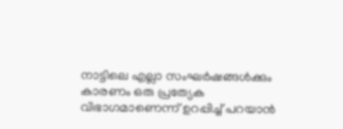നാട്ടിലെ എല്ലാ സംഘർ‍ഷങ്ങൾ‍ക്കും കാരണം ഒരു പ്രത്യേക വിഭാഗമാണെന്ന് ഉറപ്പിച്ച് പറയാൻ‍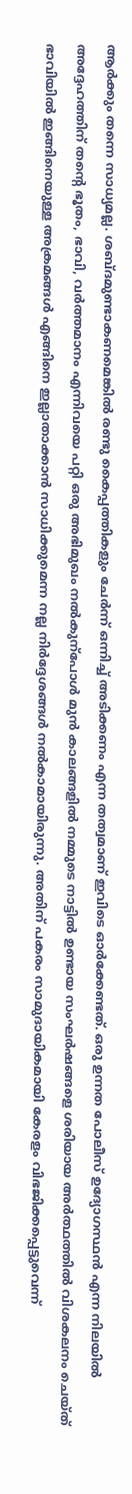ആർ‍ക്കും തന്നെ സാധ്യമല്ല. ശബ്ദമുണ്ടാകണമെങ്കിൽ‍ രണ്ടു കൈപ്പത്തികളും ചേർ‍ന്ന് ഒന്നിച്ച് അടിക്കണം എന്ന തത്വമാണ് ഇവിടെ ഓർ‍ക്കേണ്ടത്. ഒരു ഉന്നത പോലീസ് ഉദ്യോഗസ്ഥൻ‍ എന്ന നിലയിൽ‍ അദ്ദേഹത്തിന് തന്റെ ഭൂതം, ഭാവി, വർ‍ത്തമാനം എന്നിവയെ പറ്റി ഒരു അഭിമുഖം നൽ‍കുന്പോൾ‍ മുൻ‍ കാലങ്ങളിൽ‍ നമ്മുടെ നാട്ടിൽ‍ ഉണ്ടായ സംഘർ‍ഷങ്ങളെ ശരിയായ അർ‍ത്ഥത്തിൽ‍ വിശകലനം ചെയ്ത് ഭാവിയിൽ‍ ഇങ്ങിനെയുള്ള അക്രമങ്ങൾ‍ എങ്ങിനെ ഇല്ലാതാക്കാൻ‍ സാധിക്കുമെന്ന നല്ല നിർ‍ദ്ദേശങ്ങൾ‍ നൽ‍കാമായിരുന്നു. അതിന് പകരം സാമുദായികമായി കേരളം വിഭജിക്കപ്പെട്ടുവെന്ന്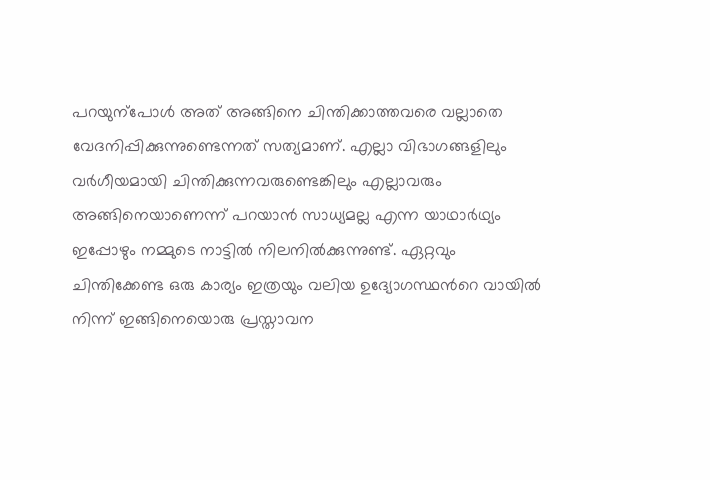പറയുന്പോൾ‍ അത് അങ്ങിനെ ചിന്തിക്കാത്തവരെ വല്ലാതെ വേദനിപ്പിക്കുന്നുണ്ടെന്നത് സത്യമാണ്. എല്ലാ വിഭാഗങ്ങളിലും വർ‍ഗീയമായി ചിന്തിക്കുന്നവരുണ്ടെങ്കിലും എല്ലാവരും അങ്ങിനെയാണെന്ന് പറയാൻ‍ സാധ്യമല്ല എന്ന യാഥാർ‍ഥ്യം ഇപ്പോഴും നമ്മുടെ നാട്ടിൽ‍ നിലനിൽ‍ക്കുന്നുണ്ട്. ഏറ്റവും ചിന്തിക്കേണ്ട ഒരു കാര്യം ഇത്രയും വലിയ ഉദ്യോഗസ്ഥന്‍റെ വായിൽ‍ നിന്ന് ഇങ്ങിനെയൊരു പ്രസ്താവന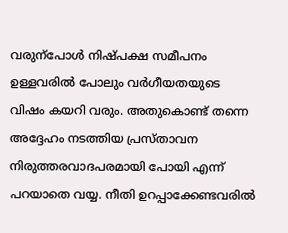വരുന്പോൾ‍ നിഷ്പക്ഷ സമീപനം ഉള്ളവരിൽ‍ പോലും വർ‍ഗീയതയുടെ വിഷം കയറി വരും. അതുകൊണ്ട് തന്നെ അദ്ദേഹം നടത്തിയ പ്രസ്താവന നിരുത്തരവാദപരമായി പോയി എന്ന് പറയാതെ വയ്യ. നീതി ഉറപ്പാക്കേണ്ടവരിൽ‍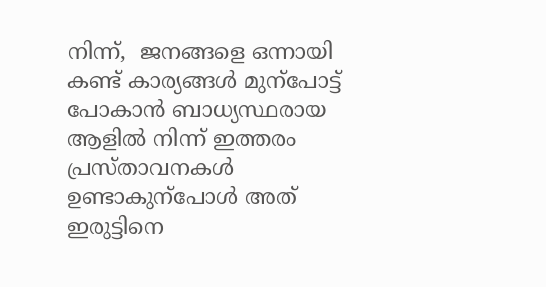നിന്ന്,  ജനങ്ങളെ ഒന്നായി കണ്ട് കാര്യങ്ങൾ‍ മുന്പോട്ട് പോകാൻ‍ ബാധ്യസ്ഥരായ ആളിൽ‍ നിന്ന് ഇത്തരം പ്രസ്താവനകൾ‍ ഉണ്ടാകുന്പോൾ‍ അത് ഇരുട്ടിനെ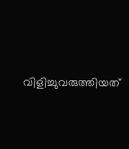വിളിച്ചുവരുത്തിയത്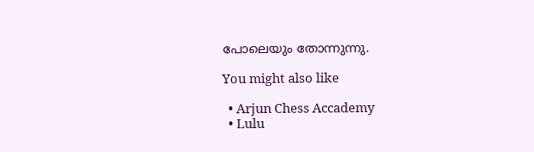പോലെയും തോന്നുന്നു.

You might also like

  • Arjun Chess Accademy
  • Lulu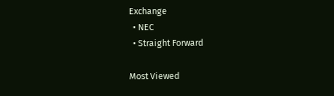Exchange
  • NEC
  • Straight Forward

Most Viewed